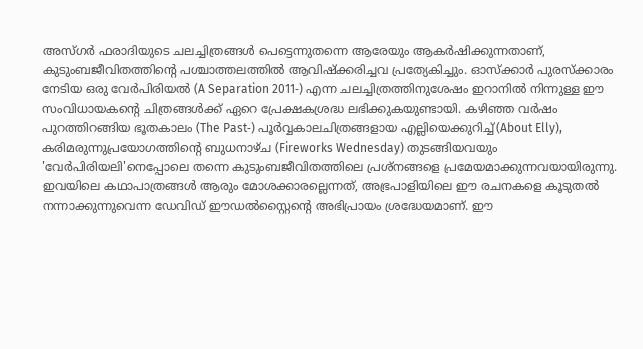അസ്ഗർ ഫരാദിയുടെ ചലച്ചിത്രങ്ങൾ പെട്ടെന്നുതന്നെ ആരേയും ആകർഷിക്കുന്നതാണ്, കുടുംബജീവിതത്തിന്റെ പശ്ചാത്തലത്തിൽ ആവിഷ്ക്കരിച്ചവ പ്രത്യേകിച്ചും. ഓസ്ക്കാർ പുരസ്ക്കാരം നേടിയ ഒരു വേർപിരിയൽ (A Separation 2011‑) എന്ന ചലച്ചിത്രത്തിനുശേഷം ഇറാനിൽ നിന്നുള്ള ഈ സംവിധായകന്റെ ചിത്രങ്ങൾക്ക് ഏറെ പ്രേക്ഷകശ്രദ്ധ ലഭിക്കുകയുണ്ടായി. കഴിഞ്ഞ വർഷം പുറത്തിറങ്ങിയ ഭൂതകാലം (The Past‑) പൂർവ്വകാലചിത്രങ്ങളായ എല്ലിയെക്കുറിച്ച്(About Elly), കരിമരുന്നുപ്രയോഗത്തിന്റെ ബുധനാഴ്ച (Fireworks Wednesday) തുടങ്ങിയവയും 'വേർപിരിയലി'നെപ്പോലെ തന്നെ കുടുംബജീവിതത്തിലെ പ്രശ്നങ്ങളെ പ്രമേയമാക്കുന്നവയായിരുന്നു. ഇവയിലെ കഥാപാത്രങ്ങൾ ആരും മോശക്കാരല്ലെന്നത്, അഭ്രപാളിയിലെ ഈ രചനകളെ കൂടുതൽ നന്നാക്കുന്നുവെന്ന ഡേവിഡ് ഈഡൽസ്റ്റൈന്റെ അഭിപ്രായം ശ്രദ്ധേയമാണ്. ഈ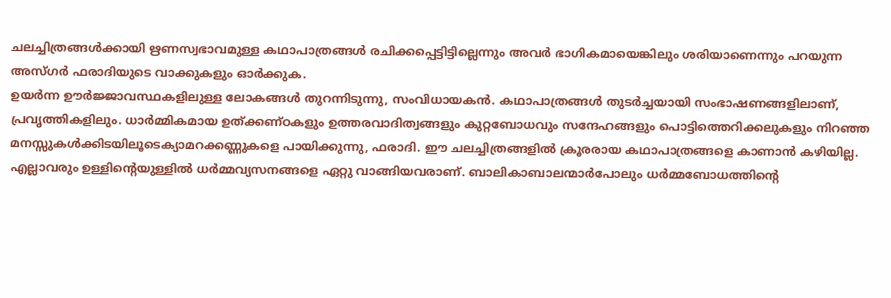ചലച്ചിത്രങ്ങൾക്കായി ഋണസ്വഭാവമുള്ള കഥാപാത്രങ്ങൾ രചിക്കപ്പെട്ടിട്ടില്ലെന്നും അവർ ഭാഗികമായെങ്കിലും ശരിയാണെന്നും പറയുന്ന അസ്ഗർ ഫരാദിയുടെ വാക്കുകളും ഓർക്കുക.
ഉയർന്ന ഊർജ്ജാവസ്ഥകളിലുള്ള ലോകങ്ങൾ തുറന്നിടുന്നു, സംവിധായകൻ. കഥാപാത്രങ്ങൾ തുടർച്ചയായി സംഭാഷണങ്ങളിലാണ്, പ്രവൃത്തികളിലും. ധാർമ്മികമായ ഉത്ക്കണ്ഠകളും ഉത്തരവാദിത്വങ്ങളും കുറ്റബോധവും സന്ദേഹങ്ങളും പൊട്ടിത്തെറിക്കലുകളും നിറഞ്ഞ മനസ്സുകൾക്കിടയിലൂടെക്യാമറക്കണ്ണുകളെ പായിക്കുന്നു, ഫരാദി. ഈ ചലച്ചിത്രങ്ങളിൽ ക്രൂരരായ കഥാപാത്രങ്ങളെ കാണാൻ കഴിയില്ല. എല്ലാവരും ഉള്ളിന്റെയുള്ളിൽ ധർമ്മവ്യസനങ്ങളെ ഏറ്റു വാങ്ങിയവരാണ്. ബാലികാബാലന്മാർപോലും ധർമ്മബോധത്തിന്റെ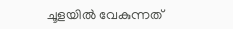ചൂളയിൽ വേകുന്നത്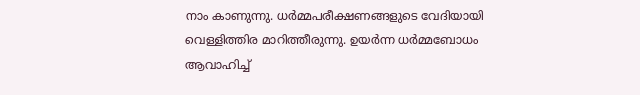നാം കാണുന്നു. ധർമ്മപരീക്ഷണങ്ങളുടെ വേദിയായി വെള്ളിത്തിര മാറിത്തീരുന്നു. ഉയർന്ന ധർമ്മബോധം ആവാഹിച്ച്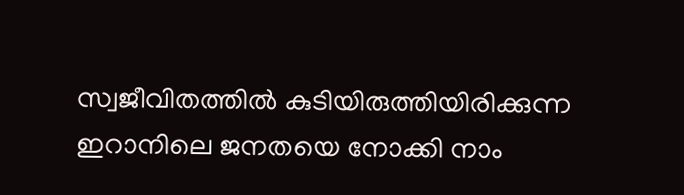സ്വജീവിതത്തിൽ കുടിയിരുത്തിയിരിക്കുന്ന ഇറാനിലെ ജനതയെ നോക്കി നാം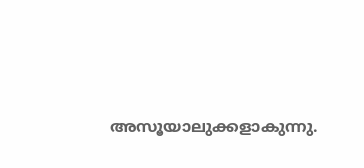അസൂയാലുക്കളാകുന്നു.